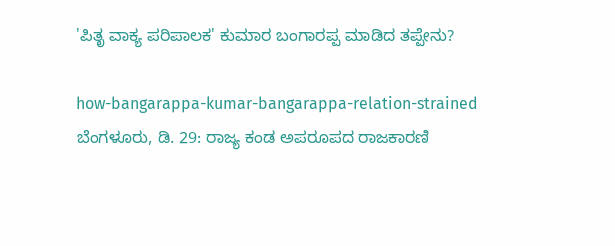'ಪಿತೃ ವಾಕ್ಯ ಪರಿಪಾಲಕ' ಕುಮಾರ ಬಂಗಾರಪ್ಪ ಮಾಡಿದ ತಪ್ಪೇನು?

how-bangarappa-kumar-bangarappa-relation-strained
ಬೆಂಗಳೂರು, ಡಿ. 29: ರಾಜ್ಯ ಕಂಡ ಅಪರೂಪದ ರಾಜಕಾರಣಿ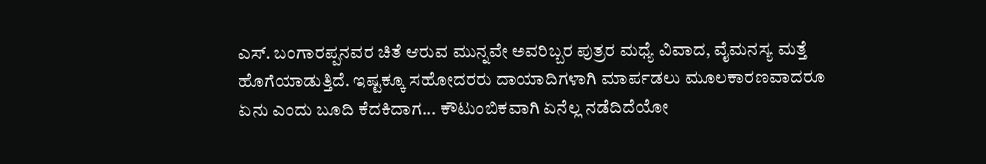ಎಸ್. ಬಂಗಾರಪ್ಪನವರ ಚಿತೆ ಆರುವ ಮುನ್ನವೇ ಅವರಿಬ್ಬರ ಪುತ್ರರ ಮಧ್ಯೆ ವಿವಾದ, ವೈಮನಸ್ಯ ಮತ್ತೆ ಹೊಗೆಯಾಡುತ್ತಿದೆ. ಇಷ್ಟಕ್ಕೂ ಸಹೋದರರು ದಾಯಾದಿಗಳಾಗಿ ಮಾರ್ಪಡಲು ಮೂಲಕಾರಣವಾದರೂ ಏನು ಎಂದು ಬೂದಿ ಕೆದಕಿದಾಗ... ಕೌಟುಂಬಿಕವಾಗಿ ಏನೆಲ್ಲ ನಡೆದಿದೆಯೋ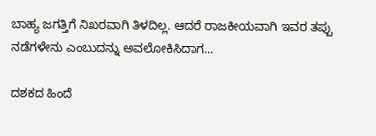ಬಾಹ್ಯ ಜಗತ್ತಿಗೆ ನಿಖರವಾಗಿ ತಿಳದಿಲ್ಲ. ಆದರೆ ರಾಜಕೀಯವಾಗಿ ಇವರ ತಪ್ಪು ನಡೆಗಳೇನು ಎಂಬುದನ್ನು ಅವಲೋಕಿಸಿದಾಗ...

ದಶಕದ ಹಿಂದೆ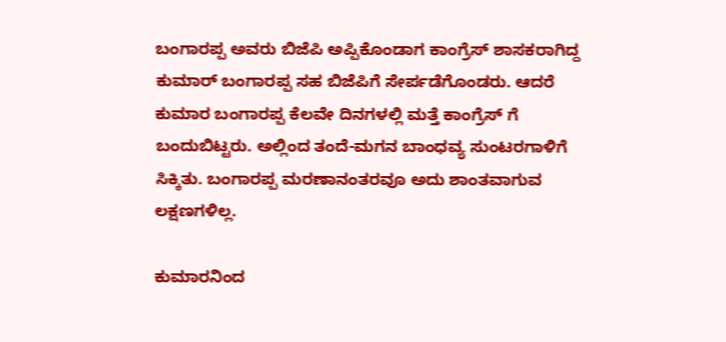ಬಂಗಾರಪ್ಪ ಅವರು ಬಿಜೆಪಿ ಅಪ್ಪಿಕೊಂಡಾಗ ಕಾಂಗ್ರೆಸ್ ಶಾಸಕರಾಗಿದ್ದ ಕುಮಾರ್ ಬಂಗಾರಪ್ಪ ಸಹ ಬಿಜೆಪಿಗೆ ಸೇರ್ಪಡೆಗೊಂಡರು. ಆದರೆ ಕುಮಾರ ಬಂಗಾರಪ್ಪ ಕೆಲವೇ ದಿನಗಳಲ್ಲಿ ಮತ್ತೆ ಕಾಂಗ್ರೆಸ್ ಗೆ ಬಂದುಬಿಟ್ಟರು. ಅಲ್ಲಿಂದ ತಂದೆ-ಮಗನ ಬಾಂಧವ್ಯ ಸುಂಟರಗಾಳಿಗೆ ಸಿಕ್ಕಿತು. ಬಂಗಾರಪ್ಪ ಮರಣಾನಂತರವೂ ಅದು ಶಾಂತವಾಗುವ ಲಕ್ಷಣಗಳಿಲ್ಲ.

ಕುಮಾರನಿಂದ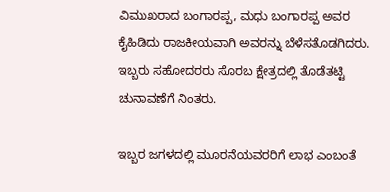ವಿಮುಖರಾದ ಬಂಗಾರಪ್ಪ, ಮಧು ಬಂಗಾರಪ್ಪ ಅವರ ಕೈಹಿಡಿದು ರಾಜಕೀಯವಾಗಿ ಅವರನ್ನು ಬೆಳೆಸತೊಡಗಿದರು. ಇಬ್ಬರು ಸಹೋದರರು ಸೊರಬ ಕ್ಷೇತ್ರದಲ್ಲಿ ತೊಡೆತಟ್ಟಿ ಚುನಾವಣೆಗೆ ನಿಂತರು.

ಇಬ್ಬರ ಜಗಳದಲ್ಲಿ ಮೂರನೆಯವರರಿಗೆ ಲಾಭ ಎಂಬಂತೆ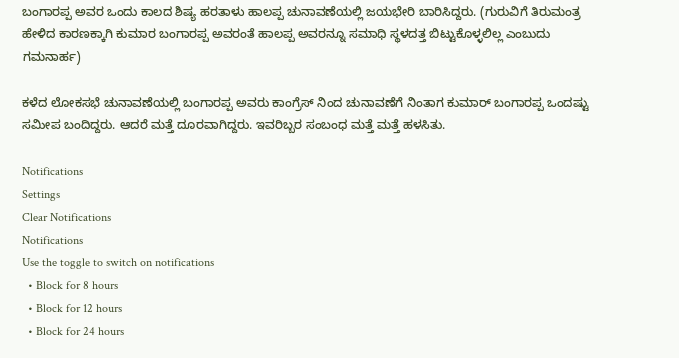ಬಂಗಾರಪ್ಪ ಅವರ ಒಂದು ಕಾಲದ ಶಿಷ್ಯ ಹರತಾಳು ಹಾಲಪ್ಪ ಚುನಾವಣೆಯಲ್ಲಿ ಜಯಭೇರಿ ಬಾರಿಸಿದ್ದರು. (ಗುರುವಿಗೆ ತಿರುಮಂತ್ರ ಹೇಳಿದ ಕಾರಣಕ್ಕಾಗಿ ಕುಮಾರ ಬಂಗಾರಪ್ಪ ಅವರಂತೆ ಹಾಲಪ್ಪ ಅವರನ್ನೂ ಸಮಾಧಿ ಸ್ಥಳದತ್ತ ಬಿಟ್ಟುಕೊಳ್ಳಲಿಲ್ಲ ಎಂಬುದು ಗಮನಾರ್ಹ)

ಕಳೆದ ಲೋಕಸಭೆ ಚುನಾವಣೆಯಲ್ಲಿ ಬಂಗಾರಪ್ಪ ಅವರು ಕಾಂಗ್ರೆಸ್ ನಿಂದ ಚುನಾವಣೆಗೆ ನಿಂತಾಗ ಕುಮಾರ್ ಬಂಗಾರಪ್ಪ ಒಂದಷ್ಟು ಸಮೀಪ ಬಂದಿದ್ದರು. ಆದರೆ ಮತ್ತೆ ದೂರವಾಗಿದ್ದರು. ಇವರಿಬ್ಬರ ಸಂಬಂಧ ಮತ್ತೆ ಮತ್ತೆ ಹಳಸಿತು.

Notifications
Settings
Clear Notifications
Notifications
Use the toggle to switch on notifications
  • Block for 8 hours
  • Block for 12 hours
  • Block for 24 hours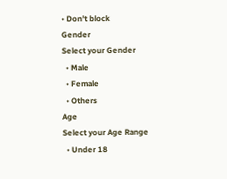• Don't block
Gender
Select your Gender
  • Male
  • Female
  • Others
Age
Select your Age Range
  • Under 18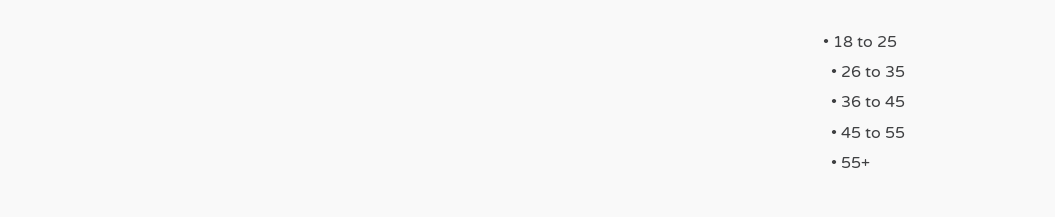• 18 to 25
  • 26 to 35
  • 36 to 45
  • 45 to 55
  • 55+